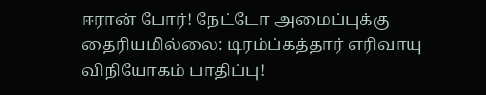ஈரான் போர்! நேட்டோ அமைப்புக்கு தைரியமில்லை: டிரம்ப்கத்தார் எரிவாயு விநியோகம் பாதிப்பு!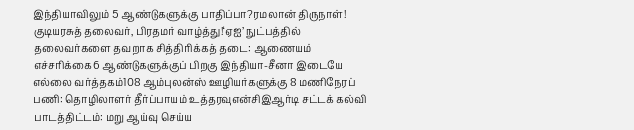இந்தியாவிலும் 5 ஆண்டுகளுக்கு பாதிப்பா?ரமலான் திருநாள்! குடியரசுத் தலைவர், பிரதமர் வாழ்த்து!‘ஏஐ’ நுட்பத்தில் தலைவர்களை தவறாக சித்திரிக்கத் தடை: ஆணையம் எச்சரிக்கை6 ஆண்டுகளுக்குப் பிறகு இந்தியா-சீனா இடையே எல்லை வர்த்தகம்108 ஆம்புலன்ஸ் ஊழியர்களுக்கு 8 மணிநேரப் பணி: தொழிலாளர் தீர்ப்பாயம் உத்தரவுஎன்சிஇஆர்டி சட்டக் கல்வி பாடத்திட்டம்: மறு ஆய்வு செய்ய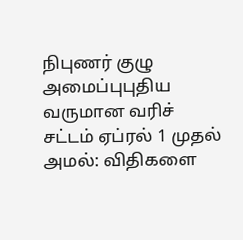நிபுணர் குழு அமைப்புபுதிய வருமான வரிச் சட்டம் ஏப்ரல் 1 முதல் அமல்: விதிகளை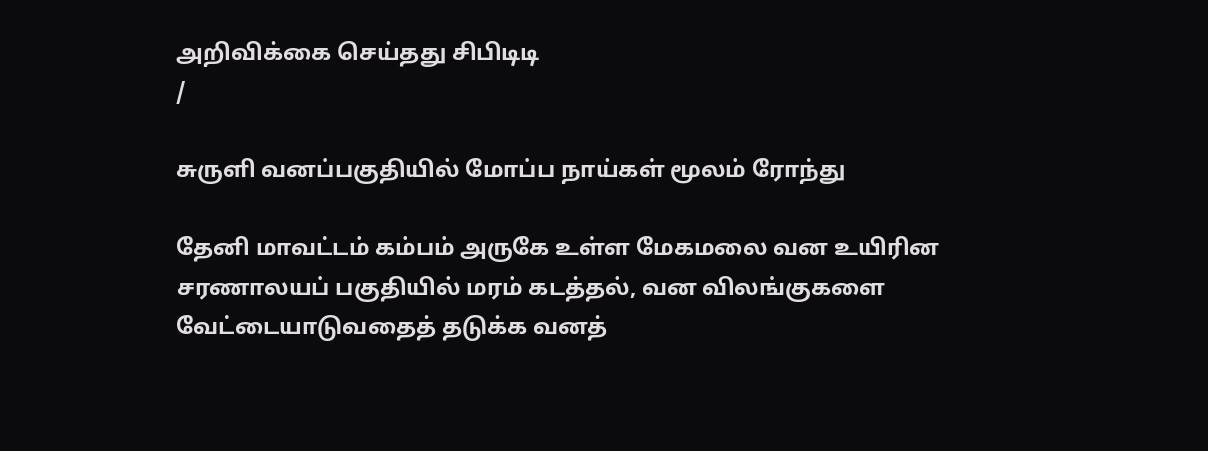அறிவிக்கை செய்தது சிபிடிடி
/

சுருளி வனப்பகுதியில் மோப்ப நாய்கள் மூலம் ரோந்து

தேனி மாவட்டம் கம்பம் அருகே உள்ள மேகமலை வன உயிரின சரணாலயப் பகுதியில் மரம் கடத்தல், வன விலங்குகளை வேட்டையாடுவதைத் தடுக்க வனத்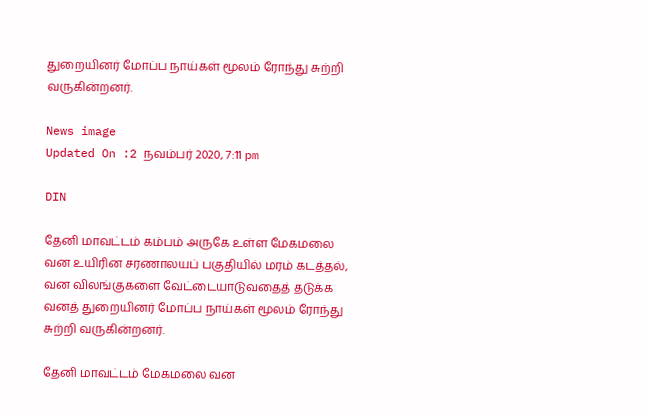துறையினர் மோப்ப நாய்கள் மூலம் ரோந்து சுற்றி வருகின்றனர்.

News image
Updated On :2 நவம்பர் 2020, 7:11 pm

DIN

தேனி மாவட்டம் கம்பம் அருகே உள்ள மேகமலை வன உயிரின சரணாலயப் பகுதியில் மரம் கடத்தல், வன விலங்குகளை வேட்டையாடுவதைத் தடுக்க வனத் துறையினர் மோப்ப நாய்கள் மூலம் ரோந்து சுற்றி வருகின்றனர்.

தேனி மாவட்டம் மேகமலை வன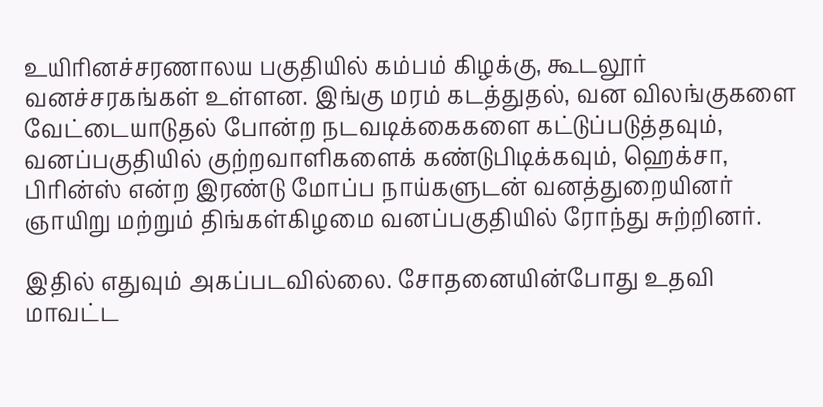உயிரினச்சரணாலய பகுதியில் கம்பம் கிழக்கு, கூடலூர் வனச்சரகங்கள் உள்ளன. இங்கு மரம் கடத்துதல், வன விலங்குகளை வேட்டையாடுதல் போன்ற நடவடிக்கைகளை கட்டுப்படுத்தவும், வனப்பகுதியில் குற்றவாளிகளைக் கண்டுபிடிக்கவும், ஹெக்சா, பிரின்ஸ் என்ற இரண்டு மோப்ப நாய்களுடன் வனத்துறையினர் ஞாயிறு மற்றும் திங்கள்கிழமை வனப்பகுதியில் ரோந்து சுற்றினர்.

இதில் எதுவும் அகப்படவில்லை. சோதனையின்போது உதவி மாவட்ட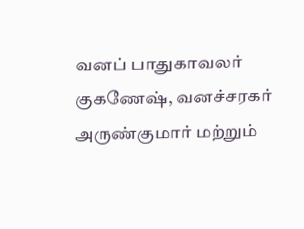வனப் பாதுகாவலர் குகணேஷ், வனச்சரகர் அருண்குமார் மற்றும்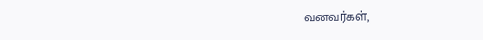வனவர்கள்,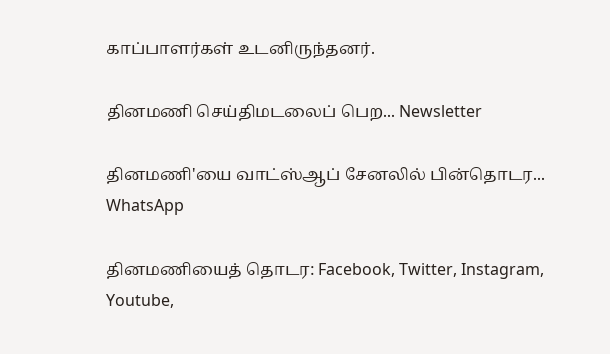காப்பாளர்கள் உடனிருந்தனர்.

தினமணி செய்திமடலைப் பெற... Newsletter

தினமணி'யை வாட்ஸ்ஆப் சேனலில் பின்தொடர... WhatsApp

தினமணியைத் தொடர: Facebook, Twitter, Instagram, Youtube,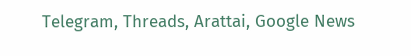Telegram, Threads, Arattai, Google News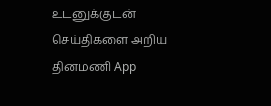உடனுக்குடன் செய்திகளை அறிய தினமணி App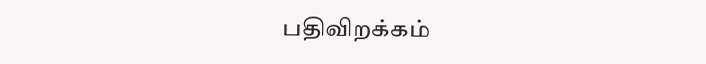பதிவிறக்கம்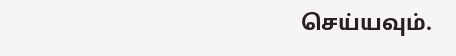செய்யவும்.